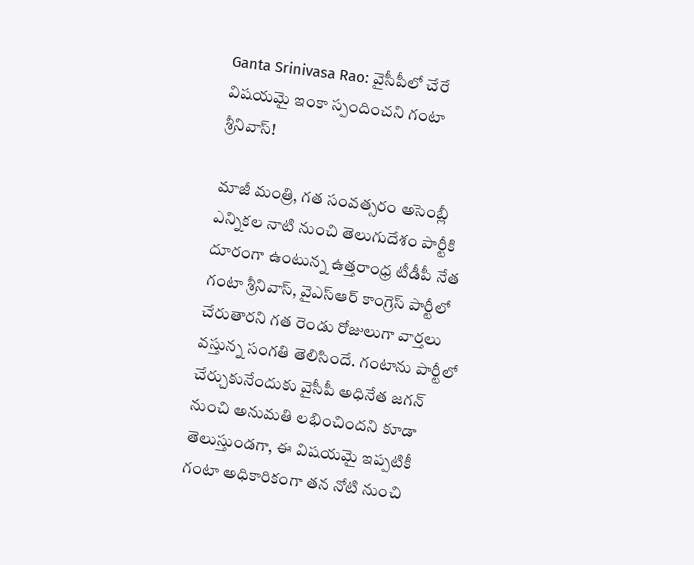Ganta Srinivasa Rao: వైసీపీలో చేరే విషయమై ఇంకా స్పందించని గంటా శ్రీనివాస్!

మాజీ మంత్రి, గత సంవత్సరం అసెంబ్లీ ఎన్నికల నాటి నుంచి తెలుగుదేశం పార్టీకి దూరంగా ఉంటున్న ఉత్తరాంధ్ర టీడీపీ నేత గంటా శ్రీనివాస్, వైఎస్ఆర్ కాంగ్రెస్ పార్టీలో చేరుతారని గత రెండు రోజులుగా వార్తలు వస్తున్న సంగతి తెలిసిందే. గంటాను పార్టీలో చేర్చుకునేందుకు వైసీపీ అధినేత జగన్ నుంచి అనుమతి లభించిందని కూడా తెలుస్తుండగా, ఈ విషయమై ఇప్పటికీ గంటా అధికారికంగా తన నోటి నుంచి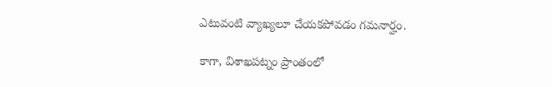ఎటువంటి వ్యాఖ్యలూ చేయకపోవడం గమనార్హం.

కాగా, విశాఖపట్నం ప్రాంతంలో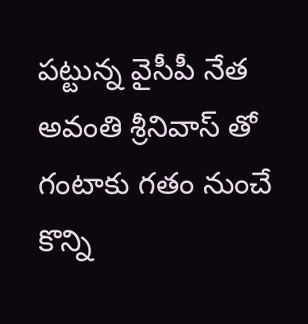పట్టున్న వైసీపీ నేత అవంతి శ్రీనివాస్ తో గంటాకు గతం నుంచే కొన్ని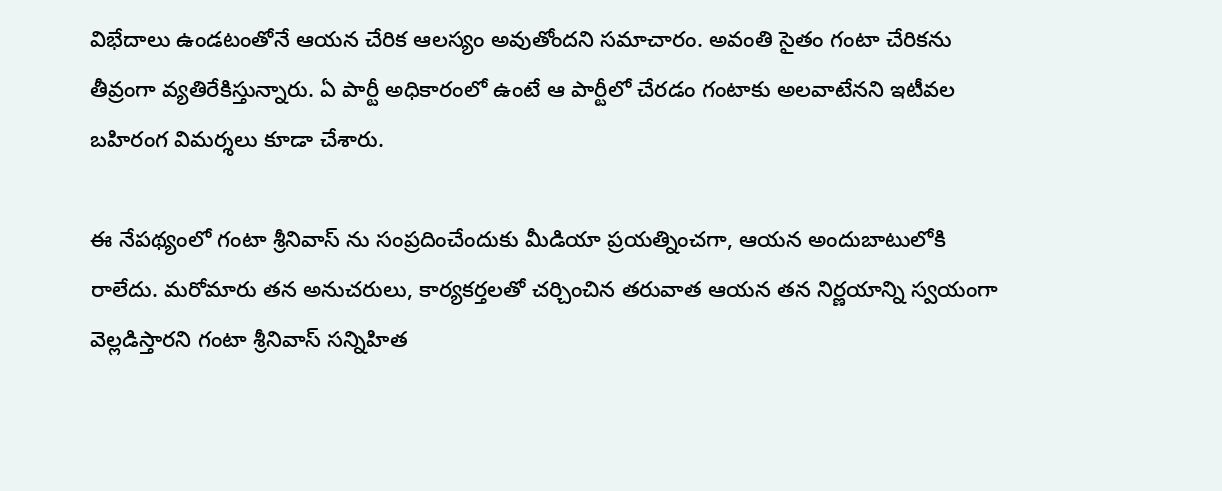విభేదాలు ఉండటంతోనే ఆయన చేరిక ఆలస్యం అవుతోందని సమాచారం. అవంతి సైతం గంటా చేరికను తీవ్రంగా వ్యతిరేకిస్తున్నారు. ఏ పార్టీ అధికారంలో ఉంటే ఆ పార్టీలో చేరడం గంటాకు అలవాటేనని ఇటీవల బహిరంగ విమర్శలు కూడా చేశారు.

ఈ నేపథ్యంలో గంటా శ్రీనివాస్ ను సంప్రదించేందుకు మీడియా ప్రయత్నించగా, ఆయన అందుబాటులోకి రాలేదు. మరోమారు తన అనుచరులు, కార్యకర్తలతో చర్చించిన తరువాత ఆయన తన నిర్ణయాన్ని స్వయంగా వెల్లడిస్తారని గంటా శ్రీనివాస్ సన్నిహిత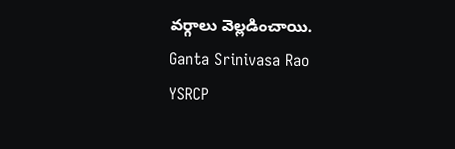వర్గాలు వెల్లడించాయి.
Ganta Srinivasa Rao
YSRCP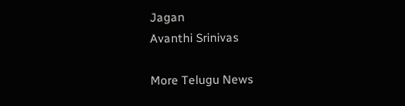Jagan
Avanthi Srinivas

More Telugu News